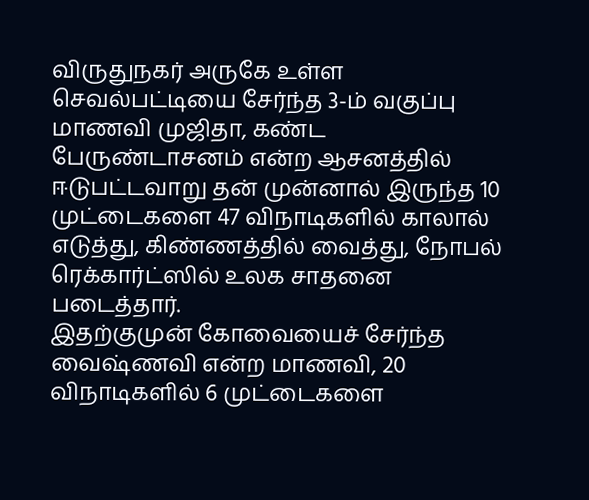விருதுநகர் அருகே உள்ள செவல்பட்டியை சேர்ந்த 3-ம் வகுப்பு மாணவி முஜிதா, கண்ட பேருண்டாசனம் என்ற ஆசனத்தில் ஈடுபட்டவாறு தன் முன்னால் இருந்த 10 முட்டைகளை 47 விநாடிகளில் காலால் எடுத்து, கிண்ணத்தில் வைத்து, நோபல் ரெக்கார்ட்ஸில் உலக சாதனை படைத்தார்.
இதற்குமுன் கோவையைச் சேர்ந்த வைஷ்ணவி என்ற மாணவி, 20 விநாடிகளில் 6 முட்டைகளை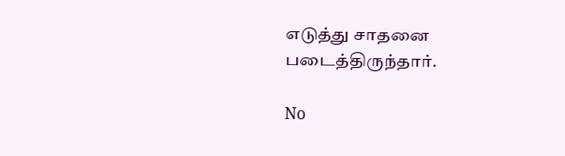எடுத்து சாதனை படைத்திருந்தார்.

No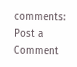comments:
Post a Comment